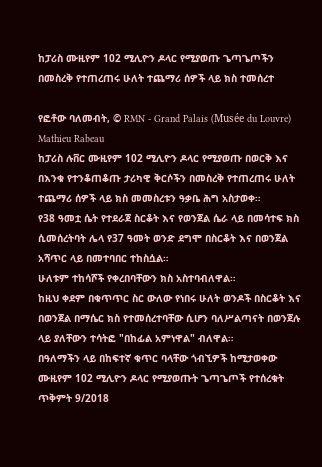ከፓሪስ ሙዚየም 102 ሚሊዮን ዶላር የሚያወጡ ጌጣጌጦችን በመስረቅ የተጠረጠሩ ሁለት ተጨማሪ ሰዎች ላይ ክስ ተመሰረተ

የፎቶው ባለመብት, © RMN - Grand Palais (Musée du Louvre) Mathieu Rabeau
ከፓሪስ ሉቨር ሙዚየም 102 ሚሊዮን ዶላር የሚያወጡ በወርቅ እና በእንቁ የተንቆጠቆጡ ታሪካዊ ቅርሶችን በመስረቅ የተጠረጠሩ ሁለት ተጨማሪ ሰዎች ላይ ክስ መመስረቱን ዓቃቤ ሕግ አስታወቀ።
የ38 ዓመቷ ሴት የተደራጀ ስርቆት እና የወንጀል ሴራ ላይ በመሳተፍ ክስ ሲመሰረትባት ሌላ የ37 ዓመት ወንድ ደግሞ በስርቆት እና በወንጀል አሻጥር ላይ በመተባበር ተከስሷል።
ሁለቱም ተከሳሾች የቀረበባቸውን ክስ አስተባብለዋል።
ከዚህ ቀደም በቁጥጥር ስር ውለው የነበሩ ሁለት ወንዶች በስርቆት እና በወንጀል በማሴር ክስ የተመሰረተባቸው ሲሆን ባለሥልጣናት በወንጀሉ ላይ ያለቸውን ተሳትፎ "በከፊል አምነዋል" ብለዋል።
በዓለማችን ላይ በከፍተኛ ቁጥር ባላቸው ጎብኚዎች ከሚታወቀው ሙዚየም 102 ሚሊዮን ዶላር የሚያወጡት ጌጣጌጦች የተሰረቁት ጥቅምት 9/2018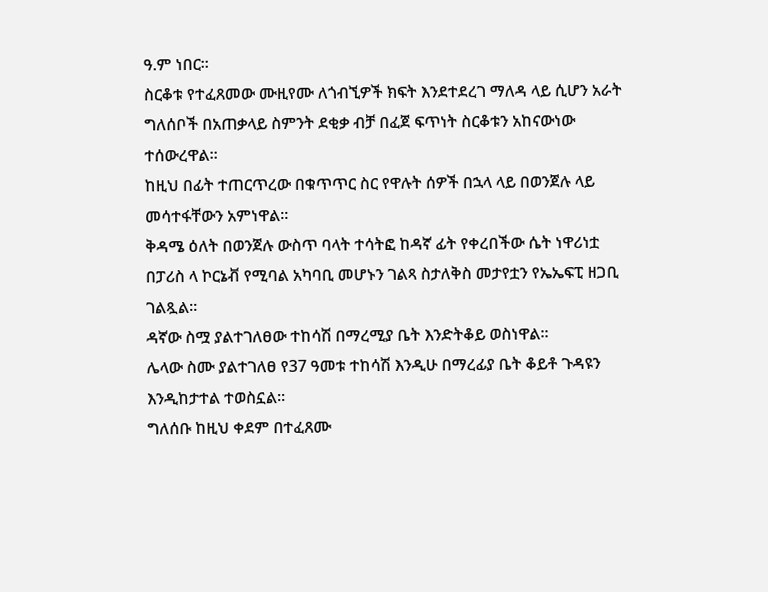ዓ.ም ነበር።
ስርቆቱ የተፈጸመው ሙዚየሙ ለጎብኚዎች ክፍት እንደተደረገ ማለዳ ላይ ሲሆን አራት ግለሰቦች በአጠቃላይ ስምንት ደቂቃ ብቻ በፈጀ ፍጥነት ስርቆቱን አከናውነው ተሰውረዋል።
ከዚህ በፊት ተጠርጥረው በቁጥጥር ስር የዋሉት ሰዎች በኋላ ላይ በወንጀሉ ላይ መሳተፋቸውን አምነዋል።
ቅዳሜ ዕለት በወንጀሉ ውስጥ ባላት ተሳትፎ ከዳኛ ፊት የቀረበችው ሴት ነዋሪነቷ በፓሪስ ላ ኮርኔቭ የሚባል አካባቢ መሆኑን ገልጻ ስታለቅስ መታየቷን የኤኤፍፒ ዘጋቢ ገልጿል።
ዳኛው ስሟ ያልተገለፀው ተከሳሽ በማረሚያ ቤት እንድትቆይ ወስነዋል።
ሌላው ስሙ ያልተገለፀ የ37 ዓመቱ ተከሳሽ እንዲሁ በማረፊያ ቤት ቆይቶ ጉዳዩን እንዲከታተል ተወስኗል።
ግለሰቡ ከዚህ ቀደም በተፈጸሙ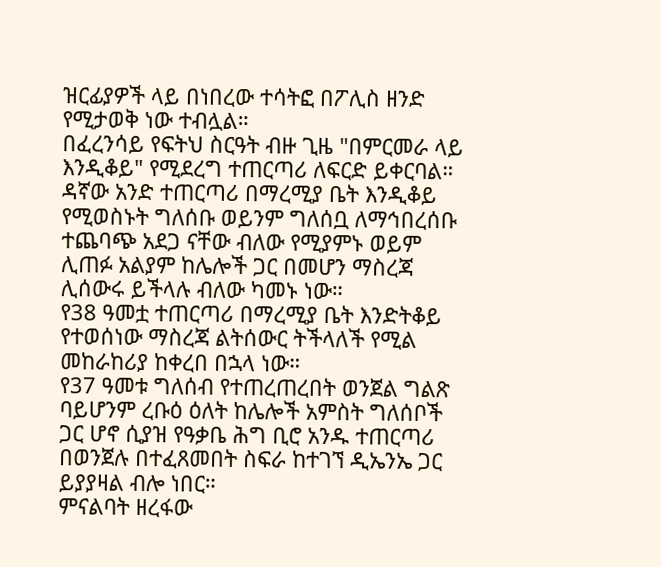ዝርፊያዎች ላይ በነበረው ተሳትፎ በፖሊስ ዘንድ የሚታወቅ ነው ተብሏል።
በፈረንሳይ የፍትህ ስርዓት ብዙ ጊዜ "በምርመራ ላይ እንዲቆይ" የሚደረግ ተጠርጣሪ ለፍርድ ይቀርባል።
ዳኛው አንድ ተጠርጣሪ በማረሚያ ቤት እንዲቆይ የሚወስኑት ግለሰቡ ወይንም ግለሰቧ ለማኅበረሰቡ ተጨባጭ አደጋ ናቸው ብለው የሚያምኑ ወይም ሊጠፉ አልያም ከሌሎች ጋር በመሆን ማስረጃ ሊሰውሩ ይችላሉ ብለው ካመኑ ነው።
የ38 ዓመቷ ተጠርጣሪ በማረሚያ ቤት እንድትቆይ የተወሰነው ማስረጃ ልትሰውር ትችላለች የሚል መከራከሪያ ከቀረበ በኋላ ነው።
የ37 ዓመቱ ግለሰብ የተጠረጠረበት ወንጀል ግልጽ ባይሆንም ረቡዕ ዕለት ከሌሎች አምስት ግለሰቦች ጋር ሆኖ ሲያዝ የዓቃቤ ሕግ ቢሮ አንዱ ተጠርጣሪ በወንጀሉ በተፈጸመበት ስፍራ ከተገኘ ዲኤንኤ ጋር ይያያዛል ብሎ ነበር።
ምናልባት ዘረፋው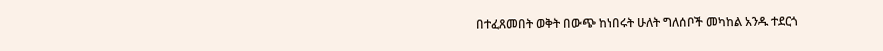በተፈጸመበት ወቅት በውጭ ከነበሩት ሁለት ግለሰቦች መካከል አንዱ ተደርጎ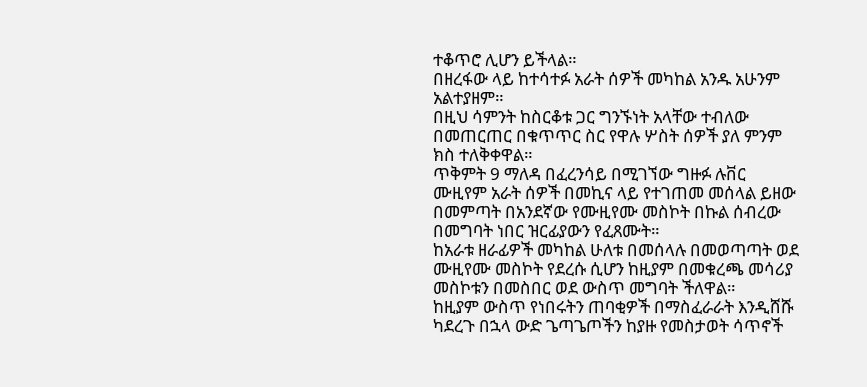ተቆጥሮ ሊሆን ይችላል።
በዘረፋው ላይ ከተሳተፉ አራት ሰዎች መካከል አንዱ አሁንም አልተያዘም።
በዚህ ሳምንት ከስርቆቱ ጋር ግንኙነት አላቸው ተብለው በመጠርጠር በቁጥጥር ስር የዋሉ ሦስት ሰዎች ያለ ምንም ክስ ተለቅቀዋል።
ጥቅምት 9 ማለዳ በፈረንሳይ በሚገኘው ግዙፉ ሉቨር ሙዚየም አራት ሰዎች በመኪና ላይ የተገጠመ መሰላል ይዘው በመምጣት በአንደኛው የሙዚየሙ መስኮት በኩል ሰብረው በመግባት ነበር ዝርፊያውን የፈጸሙት።
ከአራቱ ዘራፊዎች መካከል ሁለቱ በመሰላሉ በመወጣጣት ወደ ሙዚየሙ መስኮት የደረሱ ሲሆን ከዚያም በመቁረጫ መሳሪያ መስኮቱን በመስበር ወደ ውስጥ መግባት ችለዋል።
ከዚያም ውስጥ የነበሩትን ጠባቂዎች በማስፈራራት እንዲሸሹ ካደረጉ በኋላ ውድ ጌጣጌጦችን ከያዙ የመስታወት ሳጥኖች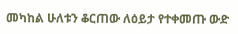መካከል ሁለቱን ቆርጠው ለዕይታ የተቀመጡ ውድ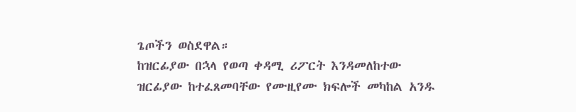ጌጦችን ወስደዋል።
ከዝርፊያው በኋላ የወጣ ቀዳሚ ሪፖርት እንዳመለከተው ዝርፊያው ከተፈጸመባቸው የሙዚየሙ ክፍሎች መካከል አንዱ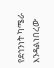የደኅንነት ካሜራ እንዳልነበረው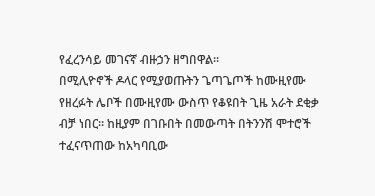የፈረንሳይ መገናኛ ብዙኃን ዘግበዋል።
በሚሊዮኖች ዶላር የሚያወጡትን ጌጣጌጦች ከሙዚየሙ የዘረፉት ሌቦች በሙዚየሙ ውስጥ የቆዩበት ጊዜ አራት ደቂቃ ብቻ ነበር። ከዚያም በገቡበት በመውጣት በትንንሽ ሞተሮች ተፈናጥጠው ከአካባቢው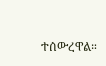ተሰውረዋል።